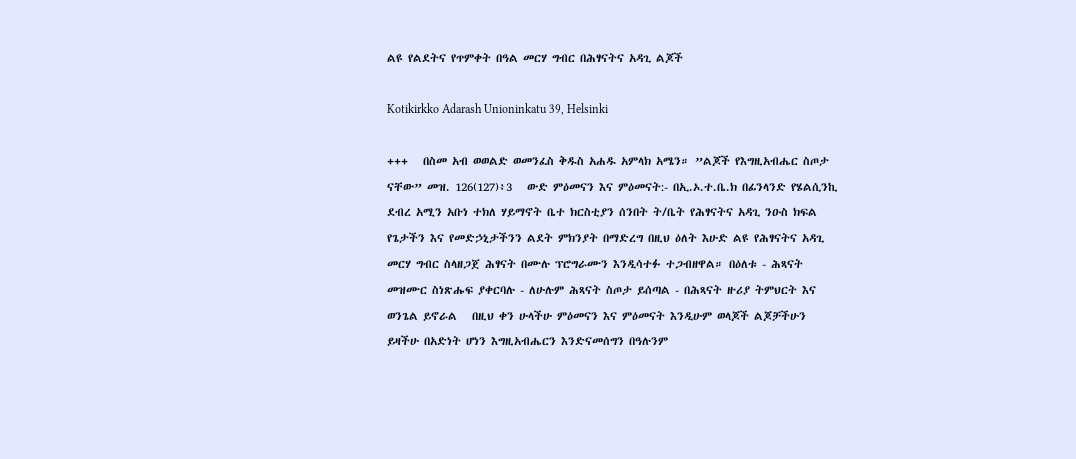ልዩ የልደትና የጥምቀት በዓል መርሃ ግብር በሕፃናትና አዳጊ ልጆች

Kotikirkko Adarash Unioninkatu 39, Helsinki

+++   በስመ አብ ወወልድ ወመንፈስ ቅዱስ አሐዱ አምላክ አሜን። ”ልጆች የእግዚአብሔር ስጦታ ናቸው” መዝ. 126(127)፥3   ውድ ምዕመናን እና ምዕመናት:- በኢ.ኦ.ተ.ቤ.ክ በፊንላንድ የሄልሲንኪ ደብረ አሚን አቡነ ተክለ ሃይማኖት ቤተ ክርስቲያን ሰንበት ት/ቤት የሕፃናትና አዳጊ ንዑስ ክፍል የጌታችን እና የመድኃኒታችንን ልደት ምክንያት በማድረግ በዚህ ዕለት እሁድ ልዩ የሕፃናትና አዳጊ መርሃ ግብር ስላዘጋጀ ሕፃናት በሙሉ ፕሮግራሙን እንዲሳተፉ ተጋብዘዋል። በዕለቱ - ሕጻናት መዝሙር ስነጽሑፍ ያቀርባሉ - ለሁሉም ሕጻናት ስጦታ ይሰጣል - በሕጻናት ዙሪያ ትምህርት እና ወንጌል ይኖራል   በዚህ ቀን ሁላችሁ ምዕመናን እና ምዕመናት እንዲሁም ወላጆች ልጆቻችሁን ይዛችሁ በአድነት ሆነን እግዚአብሔርን እንድናመሰግን በዓሉንም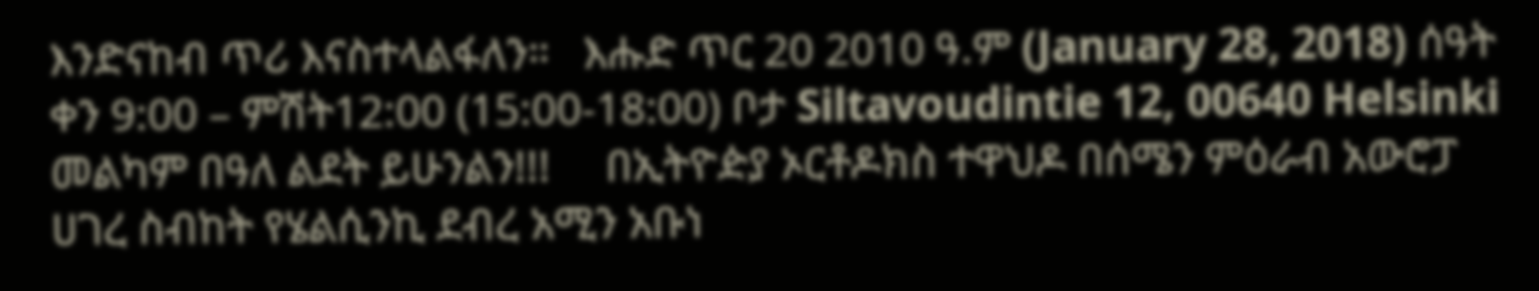እንድናከብ ጥሪ እናስተላልፋለን።   እሑድ ጥር 20 2010 ዓ.ም (January 28, 2018) ሰዓት ቀን 9:00 – ምሽት12:00 (15:00-18:00) ቦታ Siltavoudintie 12, 00640 Helsinki መልካም በዓለ ልደት ይሁንልን!!!     በኢትዮዽያ ኦርቶዶክስ ተዋህዶ በሰሜን ምዕራብ አውሮፓ ሀገረ ስብከት የሄልሲንኪ ደብረ አሚን አቡነ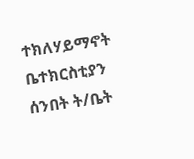ተክለሃይማኖት ቤተክርስቲያን ሰንበት ት/ቤት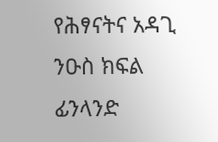የሕፃናትና አዳጊ ንዑስ ክፍል ፊንላንድ